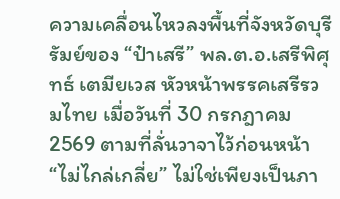ความเคลื่อนไหวลงพื้นที่จังหวัดบุรีรัมย์ของ “ป๋าเสรี” พล.ต.อ.เสรีพิศุทธ์ เตมียเวส หัวหน้าพรรคเสรีรวมไทย เมื่อวันที่ 30 กรกฎาคม 2569 ตามที่ลั่นวาจาไว้ก่อนหน้า “ไม่ไกล่เกลี่ย” ไม่ใช่เพียงเป็นภา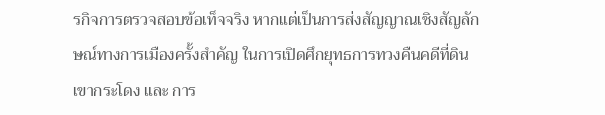รกิจการตรวจสอบข้อเท็จจริง หากแต่เป็นการส่งสัญญาณเชิงสัญลักษณ์ทางการเมืองครั้งสำคัญ ในการเปิดศึกยุทธการทวงคืนคดีที่ดินเขากระโดง และ การ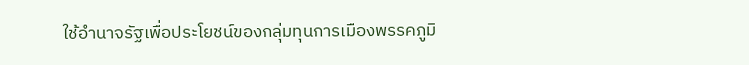ใช้อำนาจรัฐเพื่อประโยชน์ของกลุ่มทุนการเมืองพรรคภูมิ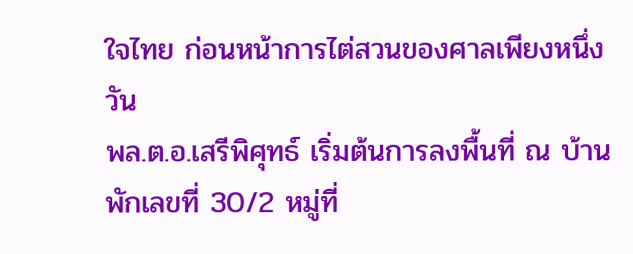ใจไทย ก่อนหน้าการไต่สวนของศาลเพียงหนึ่งวัน
พล.ต.อ.เสรีพิศุทธ์ เริ่มต้นการลงพื้นที่ ณ บ้านพักเลขที่ 30/2 หมู่ที่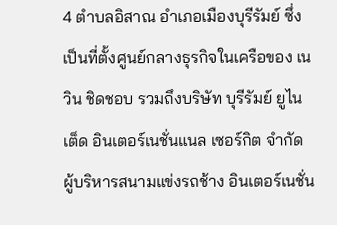4 ตำบลอิสาณ อำเภอเมืองบุรีรัมย์ ซึ่งเป็นที่ตั้งศูนย์กลางธุรกิจในเครือของ เนวิน ชิดชอบ รวมถึงบริษัท บุรีรัมย์ ยูไนเต็ด อินเตอร์เนชั่นแนล เซอร์กิต จำกัด ผู้บริหารสนามแข่งรถช้าง อินเตอร์เนชั่น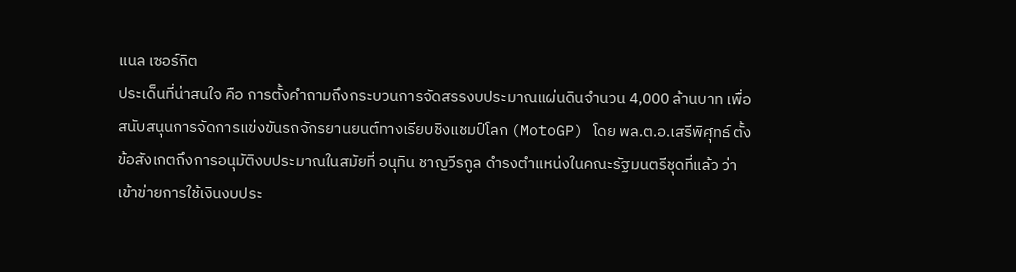แนล เซอร์กิต
ประเด็นที่น่าสนใจ คือ การตั้งคำถามถึงกระบวนการจัดสรรงบประมาณแผ่นดินจำนวน 4,000 ล้านบาท เพื่อสนับสนุนการจัดการแข่งขันรถจักรยานยนต์ทางเรียบชิงแชมป์โลก (MotoGP) โดย พล.ต.อ.เสรีพิศุทธ์ ตั้งข้อสังเกตถึงการอนุมัติงบประมาณในสมัยที่ อนุทิน ชาญวีรกูล ดำรงตำแหน่งในคณะรัฐมนตรีชุดที่แล้ว ว่าเข้าข่ายการใช้เงินงบประ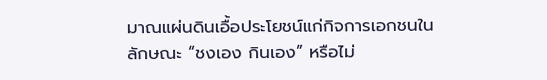มาณแผ่นดินเอื้อประโยชน์แก่กิจการเอกชนในลักษณะ “ชงเอง กินเอง” หรือไม่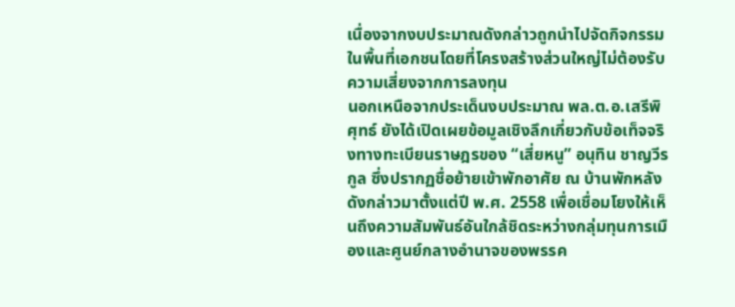เนื่องจากงบประมาณดังกล่าวถูกนำไปจัดกิจกรรมในพื้นที่เอกชนโดยที่โครงสร้างส่วนใหญ่ไม่ต้องรับความเสี่ยงจากการลงทุน
นอกเหนือจากประเด็นงบประมาณ พล.ต.อ.เสรีพิศุทธ์ ยังได้เปิดเผยข้อมูลเชิงลึกเกี่ยวกับข้อเท็จจริงทางทะเบียนราษฎรของ “เสี่ยหนู” อนุทิน ชาญวีรกูล ซึ่งปรากฏชื่อย้ายเข้าพักอาศัย ณ บ้านพักหลังดังกล่าวมาตั้งแต่ปี พ.ศ. 2558 เพื่อเชื่อมโยงให้เห็นถึงความสัมพันธ์อันใกล้ชิดระหว่างกลุ่มทุนการเมืองและศูนย์กลางอำนาจของพรรค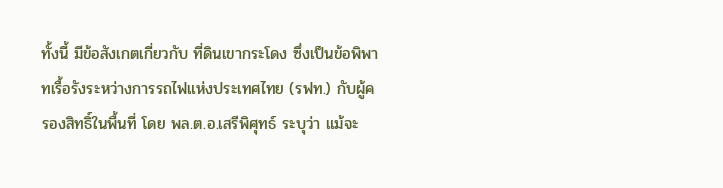ทั้งนี้ มีข้อสังเกตเกี่ยวกับ ที่ดินเขากระโดง ซึ่งเป็นข้อพิพาทเรื้อรังระหว่างการรถไฟแห่งประเทศไทย (รฟท.) กับผู้ครองสิทธิ์ในพื้นที่ โดย พล.ต.อ.เสรีพิศุทธ์ ระบุว่า แม้จะ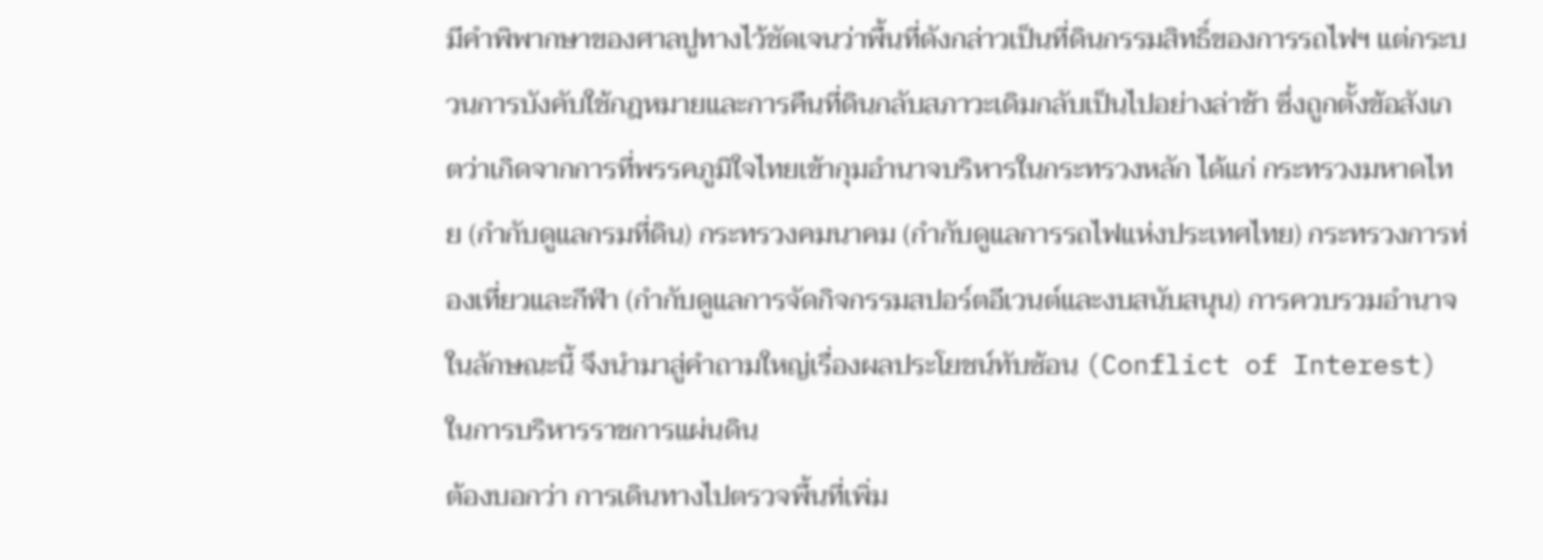มีคำพิพากษาของศาลปูทางไว้ชัดเจนว่าพื้นที่ดังกล่าวเป็นที่ดินกรรมสิทธิ์ของการรถไฟฯ แต่กระบวนการบังคับใช้กฎหมายและการคืนที่ดินกลับสภาวะเดิมกลับเป็นไปอย่างล่าช้า ซึ่งถูกตั้งข้อสังเกตว่าเกิดจากการที่พรรคภูมิใจไทยเข้ากุมอำนาจบริหารในกระทรวงหลัก ได้แก่ กระทรวงมหาดไทย (กำกับดูแลกรมที่ดิน) กระทรวงคมนาคม (กำกับดูแลการรถไฟแห่งประเทศไทย) กระทรวงการท่องเที่ยวและกีฬา (กำกับดูแลการจัดกิจกรรมสปอร์ตอีเวนต์และงบสนับสนุน) การควบรวมอำนาจในลักษณะนี้ จึงนำมาสู่คำถามใหญ่เรื่องผลประโยชน์ทับซ้อน (Conflict of Interest) ในการบริหารราชการแผ่นดิน
ต้องบอกว่า การเดินทางไปตรวจพื้นที่เพิ่ม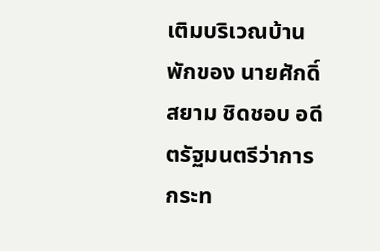เติมบริเวณบ้านพักของ นายศักดิ์สยาม ชิดชอบ อดีตรัฐมนตรีว่าการกระท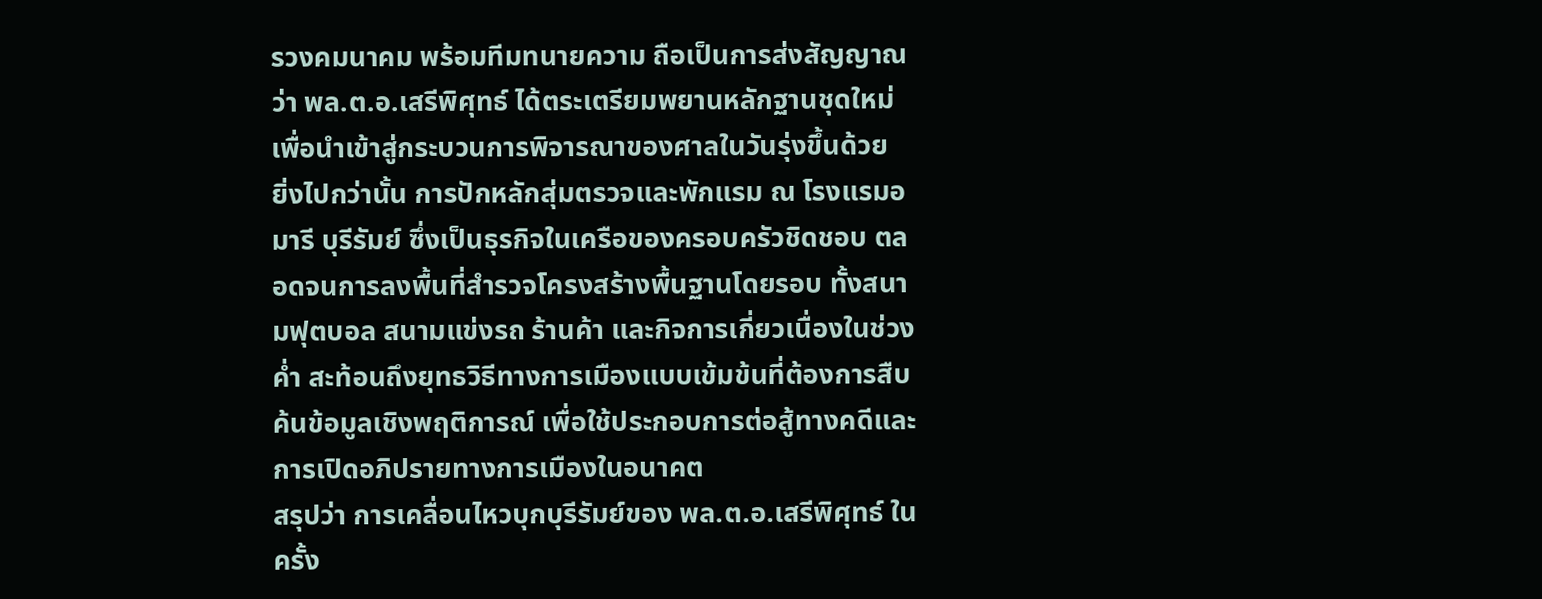รวงคมนาคม พร้อมทีมทนายความ ถือเป็นการส่งสัญญาณว่า พล.ต.อ.เสรีพิศุทธ์ ได้ตระเตรียมพยานหลักฐานชุดใหม่เพื่อนำเข้าสู่กระบวนการพิจารณาของศาลในวันรุ่งขึ้นด้วย
ยิ่งไปกว่านั้น การปักหลักสุ่มตรวจและพักแรม ณ โรงแรมอมารี บุรีรัมย์ ซึ่งเป็นธุรกิจในเครือของครอบครัวชิดชอบ ตลอดจนการลงพื้นที่สำรวจโครงสร้างพื้นฐานโดยรอบ ทั้งสนามฟุตบอล สนามแข่งรถ ร้านค้า และกิจการเกี่ยวเนื่องในช่วงค่ำ สะท้อนถึงยุทธวิธีทางการเมืองแบบเข้มข้นที่ต้องการสืบค้นข้อมูลเชิงพฤติการณ์ เพื่อใช้ประกอบการต่อสู้ทางคดีและการเปิดอภิปรายทางการเมืองในอนาคต
สรุปว่า การเคลื่อนไหวบุกบุรีรัมย์ของ พล.ต.อ.เสรีพิศุทธ์ ในครั้ง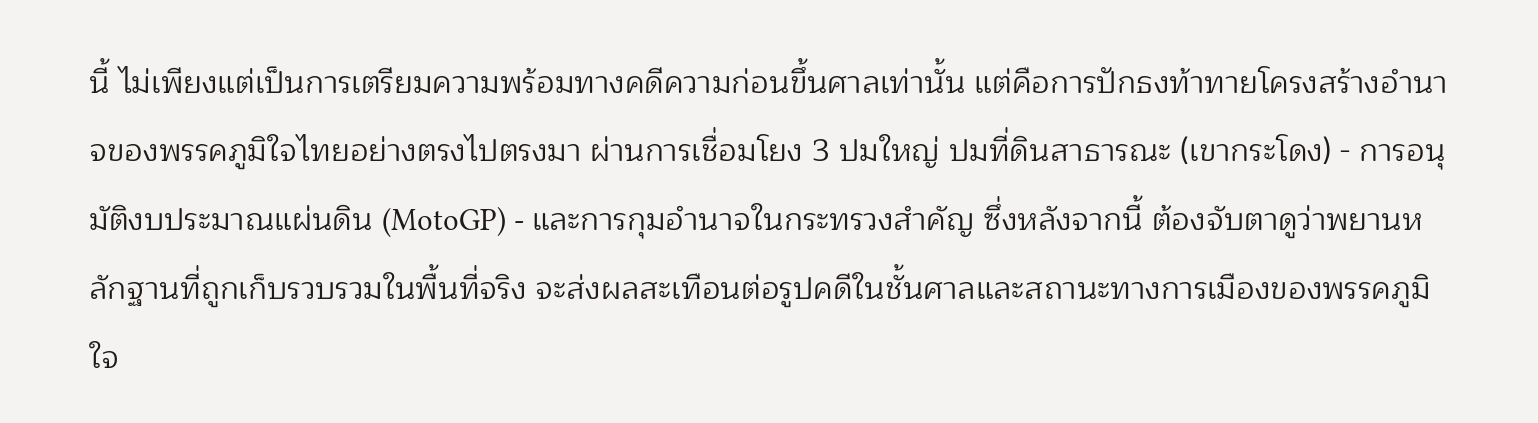นี้ ไม่เพียงแต่เป็นการเตรียมความพร้อมทางคดีความก่อนขึ้นศาลเท่านั้น แต่คือการปักธงท้าทายโครงสร้างอำนาจของพรรคภูมิใจไทยอย่างตรงไปตรงมา ผ่านการเชื่อมโยง 3 ปมใหญ่ ปมที่ดินสาธารณะ (เขากระโดง) - การอนุมัติงบประมาณแผ่นดิน (MotoGP) - และการกุมอำนาจในกระทรวงสำคัญ ซึ่งหลังจากนี้ ต้องจับตาดูว่าพยานหลักฐานที่ถูกเก็บรวบรวมในพื้นที่จริง จะส่งผลสะเทือนต่อรูปคดีในชั้นศาลและสถานะทางการเมืองของพรรคภูมิใจ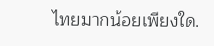ไทยมากน้อยเพียงใด.